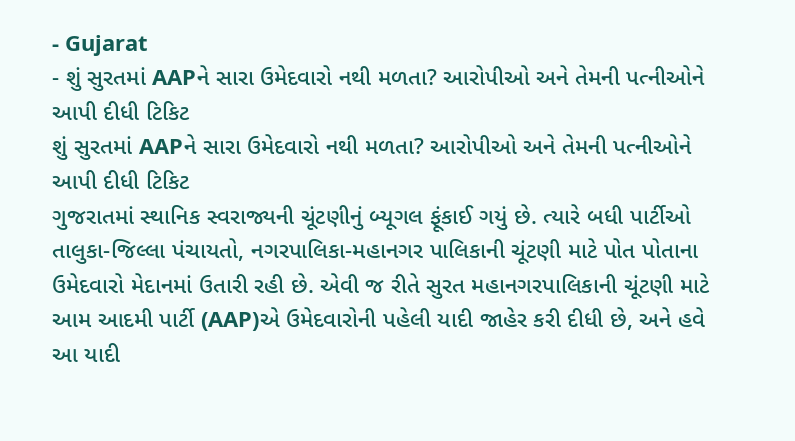- Gujarat
- શું સુરતમાં AAPને સારા ઉમેદવારો નથી મળતા? આરોપીઓ અને તેમની પત્નીઓને આપી દીધી ટિકિટ
શું સુરતમાં AAPને સારા ઉમેદવારો નથી મળતા? આરોપીઓ અને તેમની પત્નીઓને આપી દીધી ટિકિટ
ગુજરાતમાં સ્થાનિક સ્વરાજ્યની ચૂંટણીનું બ્યૂગલ ફૂંકાઈ ગયું છે. ત્યારે બધી પાર્ટીઓ તાલુકા-જિલ્લા પંચાયતો, નગરપાલિકા-મહાનગર પાલિકાની ચૂંટણી માટે પોત પોતાના ઉમેદવારો મેદાનમાં ઉતારી રહી છે. એવી જ રીતે સુરત મહાનગરપાલિકાની ચૂંટણી માટે આમ આદમી પાર્ટી (AAP)એ ઉમેદવારોની પહેલી યાદી જાહેર કરી દીધી છે, અને હવે આ યાદી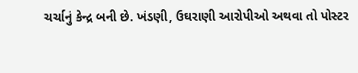ચર્ચાનું કેન્દ્ર બની છે. ખંડણી, ઉઘરાણી આરોપીઓ અથવા તો પોસ્ટર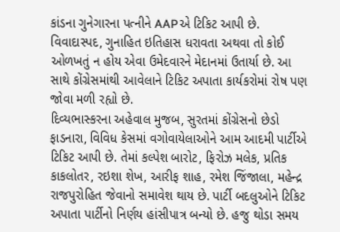કાંડના ગુનેગારના પત્નીને AAPએ ટિકિટ આપી છે. વિવાદાસ્પદ, ગુનાહિત ઇતિહાસ ધરાવતા અથવા તો કોઈ ઓળખતું ન હોય એવા ઉમેદવારને મેદાનમાં ઉતાર્યા છે. આ સાથે કોંગ્રેસમાંથી આવેલાને ટિકિટ અપાતા કાર્યકરોમાં રોષ પણ જોવા મળી રહ્યો છે.
દિવ્યભાસ્કરના અહેવાલ મુજબ, સુરતમાં કોંગ્રેસનો છેડો ફાડનારા, વિવિધ કેસમાં વગોવાયેલાઓને આમ આદમી પાર્ટીએ ટિકિટ આપી છે. તેમાં કલ્પેશ બારોટ, ફિરોઝ મલેક, પ્રતિક કાકલોતર, રઇશા શેખ, આરીફ શાહ, રમેશ જિંજાલા, મહેન્દ્ર રાજપુરોહિત જેવાનો સમાવેશ થાય છે. પાર્ટી બદલુઓને ટિકિટ અપાતા પાર્ટીનો નિર્ણય હાંસીપાત્ર બન્યો છે. હજુ થોડા સમય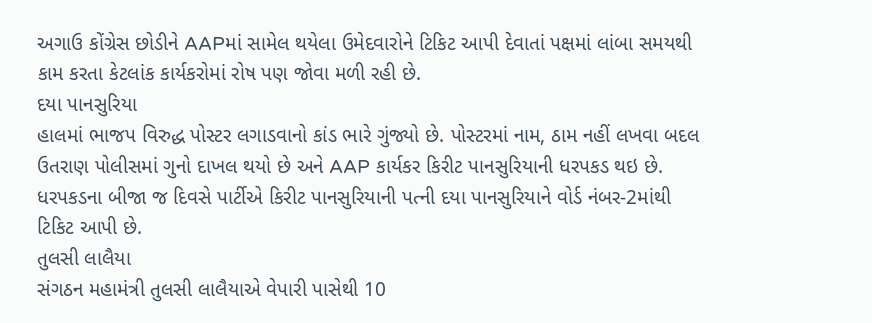અગાઉ કોંગ્રેસ છોડીને AAPમાં સામેલ થયેલા ઉમેદવારોને ટિકિટ આપી દેવાતાં પક્ષમાં લાંબા સમયથી કામ કરતા કેટલાંક કાર્યકરોમાં રોષ પણ જોવા મળી રહી છે.
દયા પાનસુરિયા
હાલમાં ભાજપ વિરુદ્ધ પોસ્ટર લગાડવાનો કાંડ ભારે ગુંજ્યો છે. પોસ્ટરમાં નામ, ઠામ નહીં લખવા બદલ ઉતરાણ પોલીસમાં ગુનો દાખલ થયો છે અને AAP કાર્યકર કિરીટ પાનસુરિયાની ધરપકડ થઇ છે. ધરપકડના બીજા જ દિવસે પાર્ટીએ કિરીટ પાનસુરિયાની પત્ની દયા પાનસુરિયાને વોર્ડ નંબર-2માંથી ટિકિટ આપી છે.
તુલસી લાલૈયા
સંગઠન મહામંત્રી તુલસી લાલૈયાએ વેપારી પાસેથી 10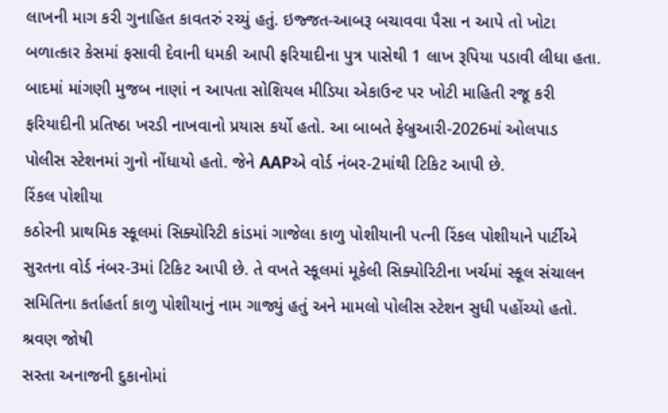લાખની માગ કરી ગુનાહિત કાવતરું રચ્યું હતું. ઇજ્જત-આબરૂ બચાવવા પૈસા ન આપે તો ખોટા બળાત્કાર કેસમાં ફસાવી દેવાની ધમકી આપી ફરિયાદીના પુત્ર પાસેથી 1 લાખ રૂપિયા પડાવી લીધા હતા. બાદમાં માંગણી મુજબ નાણાં ન આપતા સોશિયલ મીડિયા એકાઉન્ટ પર ખોટી માહિતી રજૂ કરી ફરિયાદીની પ્રતિષ્ઠા ખરડી નાખવાનો પ્રયાસ કર્યો હતો. આ બાબતે ફેબ્રુઆરી-2026માં ઓલપાડ પોલીસ સ્ટેશનમાં ગુનો નોંધાયો હતો. જેને AAPએ વોર્ડ નંબર-2માંથી ટિકિટ આપી છે.
રિંકલ પોશીયા
કઠોરની પ્રાથમિક સ્કૂલમાં સિક્યોરિટી કાંડમાં ગાજેલા કાળુ પોશીયાની પત્ની રિંકલ પોશીયાને પાર્ટીએ સુરતના વોર્ડ નંબર-3માં ટિકિટ આપી છે. તે વખતે સ્કૂલમાં મૂકેલી સિક્યોરિટીના ખર્ચમાં સ્કૂલ સંચાલન સમિતિના કર્તાહર્તા કાળુ પોશીયાનું નામ ગાજ્યું હતું અને મામલો પોલીસ સ્ટેશન સુધી પહોંચ્યો હતો.
શ્રવણ જોષી
સસ્તા અનાજની દુકાનોમાં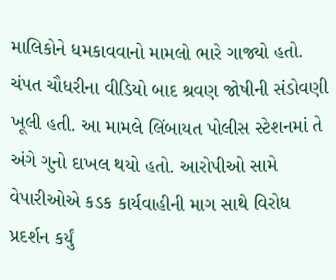માલિકોને ધમકાવવાનો મામલો ભારે ગાજ્યો હતો. ચંપત ચૌધરીના વીડિયો બાદ શ્રવણ જોષીની સંડોવણી ખૂલી હતી. આ મામલે લિંબાયત પોલીસ સ્ટેશનમાં તે અંગે ગુનો દાખલ થયો હતો. આરોપીઓ સામે વેપારીઓએ કડક કાર્યવાહીની માગ સાથે વિરોધ પ્રદર્શન કર્યું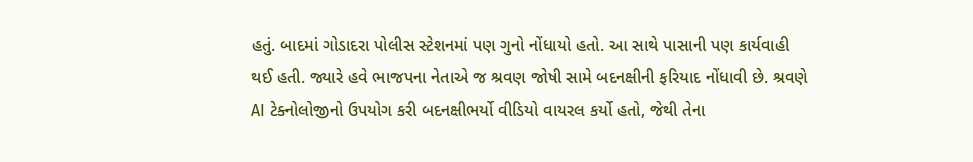હતું. બાદમાં ગોડાદરા પોલીસ સ્ટેશનમાં પણ ગુનો નોંધાયો હતો. આ સાથે પાસાની પણ કાર્યવાહી થઈ હતી. જ્યારે હવે ભાજપના નેતાએ જ શ્રવણ જોષી સામે બદનક્ષીની ફરિયાદ નોંધાવી છે. શ્રવણે AI ટેક્નોલોજીનો ઉપયોગ કરી બદનક્ષીભર્યો વીડિયો વાયરલ કર્યો હતો, જેથી તેના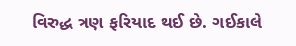વિરુદ્ધ ત્રણ ફરિયાદ થઈ છે. ગઈકાલે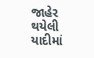જાહેર થયેલી યાદીમાં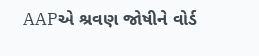AAPએ શ્રવણ જોષીને વોર્ડ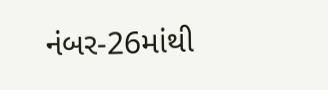નંબર-26માંથી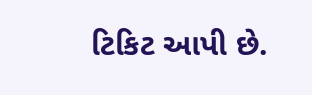ટિકિટ આપી છે.